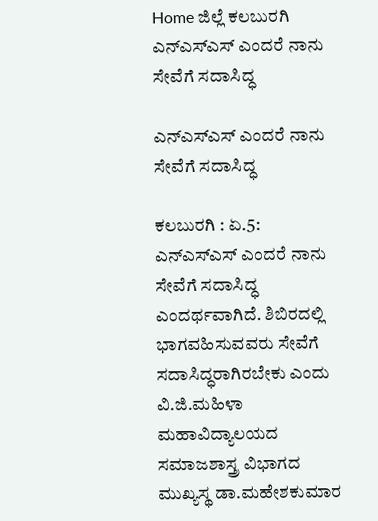Home ಜಿಲ್ಲೆ ಕಲಬುರಗಿ ಎನ್‍ಎಸ್‍ಎಸ್ ಎಂದರೆ ನಾನು ಸೇವೆಗೆ ಸದಾಸಿದ್ಧ

ಎನ್‍ಎಸ್‍ಎಸ್ ಎಂದರೆ ನಾನು ಸೇವೆಗೆ ಸದಾಸಿದ್ಧ

ಕಲಬುರಗಿ : ಏ.5: ಎನ್‍ಎಸ್‍ಎಸ್ ಎಂದರೆ ನಾನು ಸೇವೆಗೆ ಸದಾಸಿದ್ಧ ಎಂದರ್ಥವಾಗಿದೆ. ಶಿಬಿರದಲ್ಲಿ ಭಾಗವಹಿಸುವವರು ಸೇವೆಗೆ ಸದಾಸಿದ್ಧರಾಗಿರಬೇಕು ಎಂದು ವಿ.ಜಿ.ಮಹಿಳಾ ಮಹಾವಿದ್ಯಾಲಯದ ಸಮಾಜಶಾಸ್ತ್ರ ವಿಭಾಗದ ಮುಖ್ಯಸ್ಥ ಡಾ.ಮಹೇಶಕುಮಾರ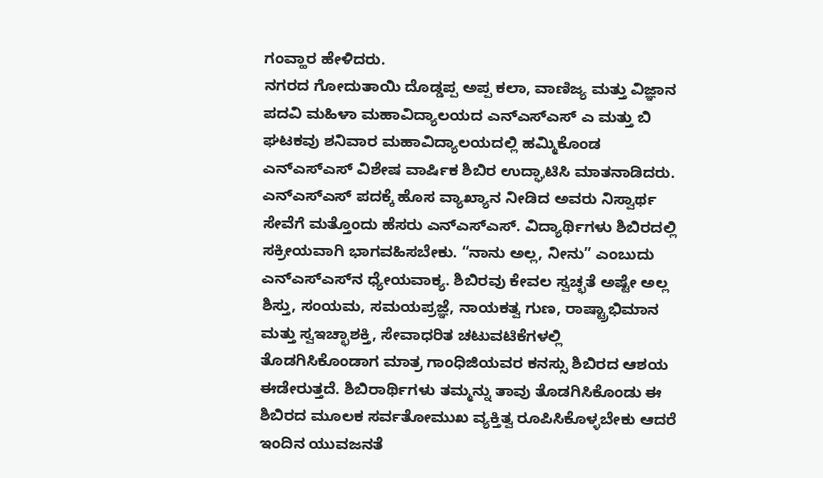ಗಂವ್ಹಾರ ಹೇಳಿದರು.
ನಗರದ ಗೋದುತಾಯಿ ದೊಡ್ಡಪ್ಪ ಅಪ್ಪ ಕಲಾ, ವಾಣಿಜ್ಯ ಮತ್ತು ವಿಜ್ಞಾನ ಪದವಿ ಮಹಿಳಾ ಮಹಾವಿದ್ಯಾಲಯದ ಎನ್‍ಎಸ್‍ಎಸ್ ಎ ಮತ್ತು ಬಿ ಘಟಕವು ಶನಿವಾರ ಮಹಾವಿದ್ಯಾಲಯದಲ್ಲಿ ಹಮ್ಮಿಕೊಂಡ ಎನ್‍ಎಸ್‍ಎಸ್ ವಿಶೇಷ ವಾರ್ಷಿಕ ಶಿಬಿರ ಉದ್ಘಾಟಿಸಿ ಮಾತನಾಡಿದರು. ಎನ್‍ಎಸ್‍ಎಸ್ ಪದಕ್ಕೆ ಹೊಸ ವ್ಯಾಖ್ಯಾನ ನೀಡಿದ ಅವರು ನಿಸ್ವಾರ್ಥ ಸೇವೆಗೆ ಮತ್ತೊಂದು ಹೆಸರು ಎನ್‍ಎಸ್‍ಎಸ್. ವಿದ್ಯಾರ್ಥಿಗಳು ಶಿಬಿರದಲ್ಲಿ ಸಕ್ರೀಯವಾಗಿ ಭಾಗವಹಿಸಬೇಕು. “ನಾನು ಅಲ್ಲ, ನೀನು” ಎಂಬುದು ಎನ್‍ಎಸ್‍ಎಸ್‍ನ ಧ್ಯೇಯವಾಕ್ಯ. ಶಿಬಿರವು ಕೇವಲ ಸ್ವಚ್ಛತೆ ಅಷ್ಟೇ ಅಲ್ಲ ಶಿಸ್ತು, ಸಂಯಮ, ಸಮಯಪ್ರಜ್ಞೆ, ನಾಯಕತ್ವ ಗುಣ, ರಾಷ್ಟ್ರಾಭಿಮಾನ ಮತ್ತು ಸ್ವಇಚ್ಛಾಶಕ್ತಿ, ಸೇವಾಧರಿತ ಚಟುವಟಿಕೆಗಳಲ್ಲಿ ತೊಡಗಿಸಿಕೊಂಡಾಗ ಮಾತ್ರ ಗಾಂಧಿಜಿಯವರ ಕನಸ್ಸು ಶಿಬಿರದ ಆಶಯ ಈಡೇರುತ್ತದೆ. ಶಿಬಿರಾರ್ಥಿಗಳು ತಮ್ಮನ್ನು ತಾವು ತೊಡಗಿಸಿಕೊಂಡು ಈ ಶಿಬಿರದ ಮೂಲಕ ಸರ್ವತೋಮುಖ ವ್ಯಕ್ತಿತ್ವ ರೂಪಿಸಿಕೊಳ್ಳಬೇಕು ಆದರೆ ಇಂದಿನ ಯುವಜನತೆ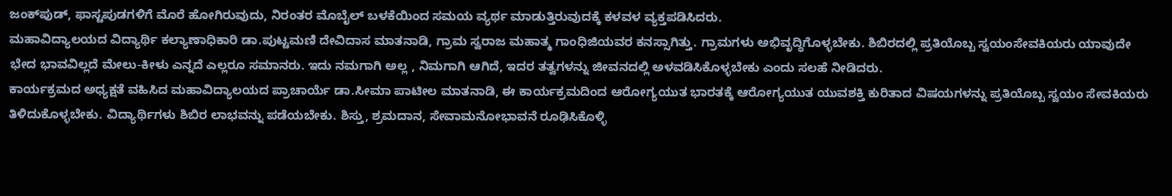ಜಂಕ್‍ಪುಡ್, ಫಾಸ್ಟಪುಡಗಳಿಗೆ ಮೊರೆ ಹೋಗಿರುವುದು, ನಿರಂತರ ಮೊಬೈಲ್ ಬಳಕೆಯಿಂದ ಸಮಯ ವ್ಯರ್ಥ ಮಾಡುತ್ತಿರುವುದಕ್ಕೆ ಕಳವಳ ವ್ಯಕ್ತಪಡಿಸಿದರು.
ಮಹಾವಿದ್ಯಾಲಯದ ವಿದ್ಯಾರ್ಥಿ ಕಲ್ಯಾಣಾಧಿಕಾರಿ ಡಾ.ಪುಟ್ಟಮಣಿ ದೇವಿದಾಸ ಮಾತನಾಡಿ, ಗ್ರಾಮ ಸ್ವರಾಜ ಮಹಾತ್ಮ ಗಾಂಧಿಜಿಯವರ ಕನಸ್ಸಾಗಿತ್ತು. ಗ್ರಾಮಗಳು ಅಭಿವೃದ್ಧಿಗೊಳ್ಳಬೇಕು. ಶಿಬಿರದಲ್ಲಿ ಪ್ರತಿಯೊಬ್ಬ ಸ್ವಯಂಸೇವಕಿಯರು ಯಾವುದೇ ಭೇದ ಭಾವವಿಲ್ಲದೆ ಮೇಲು-ಕೀಳು ಎನ್ನದೆ ಎಲ್ಲರೂ ಸಮಾನರು. ಇದು ನಮಗಾಗಿ ಅಲ್ಲ , ನಿಮಗಾಗಿ ಆಗಿದೆ, ಇದರ ತತ್ವಗಳನ್ನು ಜೀವನದಲ್ಲಿ ಅಳವಡಿಸಿಕೊಳ್ಳಬೇಕು ಎಂದು ಸಲಹೆ ನೀಡಿದರು.
ಕಾರ್ಯಕ್ರಮದ ಅಧ್ಯಕ್ಷತೆ ವಹಿಸಿದ ಮಹಾವಿದ್ಯಾಲಯದ ಪ್ರಾಚಾರ್ಯೆ ಡಾ.ಸೀಮಾ ಪಾಟೀಲ ಮಾತನಾಡಿ, ಈ ಕಾರ್ಯಕ್ರಮದಿಂದ ಆರೋಗ್ಯಯುತ ಭಾರತಕ್ಕೆ ಆರೋಗ್ಯಯುತ ಯುವಶಕ್ತಿ ಕುರಿತಾದ ವಿಷಯಗಳನ್ನು ಪ್ರತಿಯೊಬ್ಬ ಸ್ವಯಂ ಸೇವಕಿಯರು ತಿಳಿದುಕೊಳ್ಳಬೇಕು. ವಿದ್ಯಾರ್ಥಿಗಳು ಶಿಬಿರ ಲಾಭವನ್ನು ಪಡೆಯಬೇಕು. ಶಿಸ್ತು, ಶ್ರಮದಾನ, ಸೇವಾಮನೋಭಾವನೆ ರೂಢಿಸಿಕೊಳ್ಳಿ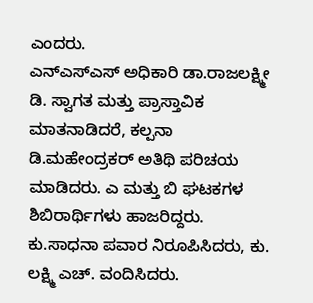ಎಂದರು.
ಎನ್‍ಎಸ್‍ಎಸ್ ಅಧಿಕಾರಿ ಡಾ.ರಾಜಲಕ್ಷ್ಮೀ ಡಿ. ಸ್ವಾಗತ ಮತ್ತು ಪ್ರಾಸ್ತಾವಿಕ ಮಾತನಾಡಿದರೆ, ಕಲ್ಪನಾ ಡಿ.ಮಹೇಂದ್ರಕರ್ ಅತಿಥಿ ಪರಿಚಯ ಮಾಡಿದರು. ಎ ಮತ್ತು ಬಿ ಘಟಕಗಳ ಶಿಬಿರಾರ್ಥಿಗಳು ಹಾಜರಿದ್ದರು. ಕು.ಸಾಧನಾ ಪವಾರ ನಿರೂಪಿಸಿದರು, ಕು. ಲಕ್ಷ್ಮಿ ಎಚ್. ವಂದಿಸಿದರು.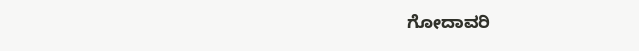ಗೋದಾವರಿ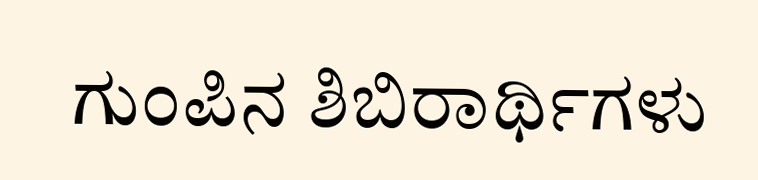ಗುಂಪಿನ ಶಿಬಿರಾರ್ಥಿಗಳು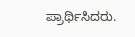ಪ್ರಾರ್ಥಿಸಿದರು.